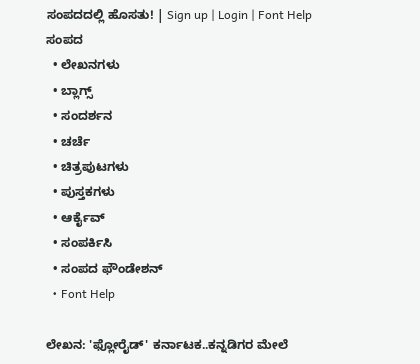ಸಂಪದದಲ್ಲಿ ಹೊಸತು! | Sign up | Login | Font Help
ಸಂಪದ
  • ಲೇಖನಗಳು
  • ಬ್ಲಾಗ್ಸ್
  • ಸಂದರ್ಶನ
  • ಚರ್ಚೆ
  • ಚಿತ್ರಪುಟಗಳು
  • ಪುಸ್ತಕಗಳು
  • ಆರ್ಕೈವ್
  • ಸಂಪರ್ಕಿಸಿ
  • ಸಂಪದ ಫೌಂಡೇಶನ್
  • Font Help

ಲೇಖನ: 'ಫ್ಲೋರೈಡ್' ಕರ್ನಾಟಕ..ಕನ್ನಡಿಗರ ಮೇಲೆ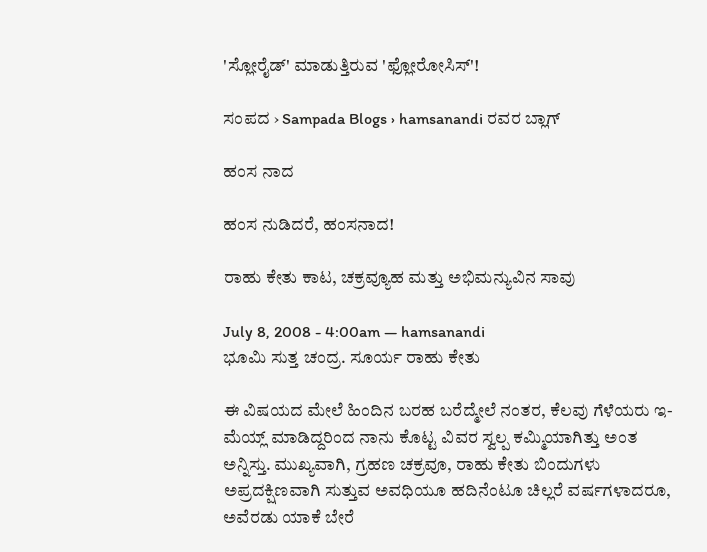'ಸ್ಲೋರೈಡ್' ಮಾಡುತ್ತಿರುವ 'ಫ್ಲೋರೋಸಿಸ್'!

ಸಂಪದ › Sampada Blogs › hamsanandi ರವರ ಬ್ಲಾಗ್

ಹಂಸ ನಾದ

ಹಂಸ ನುಡಿದರೆ, ಹಂಸನಾದ!

ರಾಹು ಕೇತು ಕಾಟ, ಚಕ್ರವ್ಯೂಹ ಮತ್ತು ಅಭಿಮನ್ಯುವಿನ ಸಾವು

July 8, 2008 - 4:00am — hamsanandi
ಭೂಮಿ ಸುತ್ತ ಚಂದ್ರ. ಸೂರ್ಯ ರಾಹು ಕೇತು

ಈ ವಿಷಯದ ಮೇಲೆ ಹಿಂದಿನ ಬರಹ ಬರೆದ್ಮೇಲೆ ನಂತರ, ಕೆಲವು ಗೆಳೆಯರು ಇ-ಮೆಯ್ಲ್ ಮಾಡಿದ್ದರಿಂದ ನಾನು ಕೊಟ್ಟ ವಿವರ ಸ್ವಲ್ಪ ಕಮ್ಮಿಯಾಗಿತ್ತು ಅಂತ ಅನ್ನಿಸ್ತು. ಮುಖ್ಯವಾಗಿ, ಗ್ರಹಣ ಚಕ್ರವೂ, ರಾಹು ಕೇತು ಬಿಂದುಗಳು ಅಪ್ರದಕ್ಷಿಣವಾಗಿ ಸುತ್ತುವ ಅವಧಿಯೂ ಹದಿನೆಂಟೂ ಚಿಲ್ಲರೆ ವರ್ಷಗಳಾದರೂ, ಅವೆರಡು ಯಾಕೆ ಬೇರೆ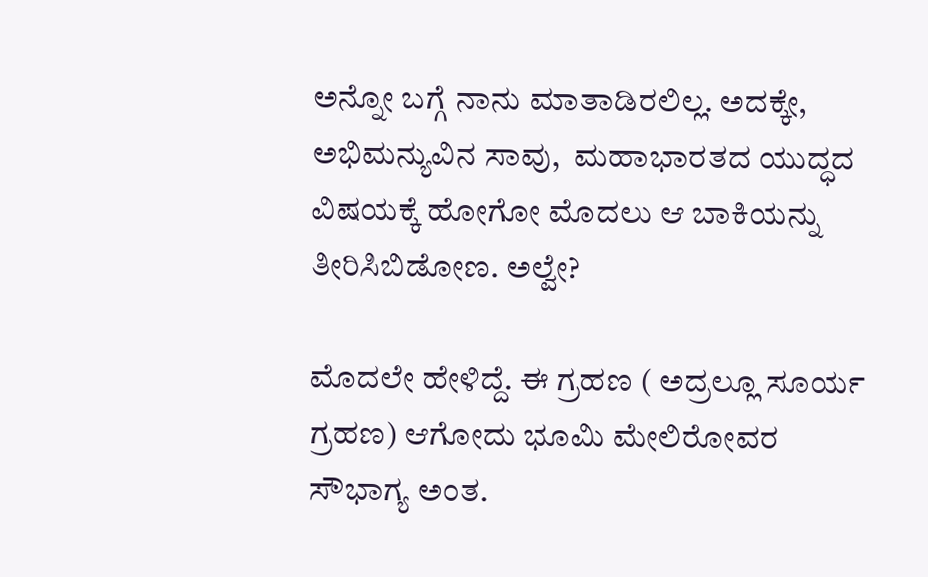ಅನ್ನೋ ಬಗ್ಗೆ ನಾನು ಮಾತಾಡಿರಲಿಲ್ಲ. ಅದಕ್ಕೇ, ಅಭಿಮನ್ಯುವಿನ ಸಾವು,  ಮಹಾಭಾರತದ ಯುದ್ಧದ ವಿಷಯಕ್ಕೆ ಹೋಗೋ ಮೊದಲು ಆ ಬಾಕಿಯನ್ನು ತೀರಿಸಿಬಿಡೋಣ. ಅಲ್ವೇ?

ಮೊದಲೇ ಹೇಳಿದ್ದೆ. ಈ ಗ್ರಹಣ ( ಅದ್ರಲ್ಲೂ ಸೂರ್ಯ ಗ್ರಹಣ) ಆಗೋದು ಭೂಮಿ ಮೇಲಿರೋವರ ಸೌಭಾಗ್ಯ ಅಂತ.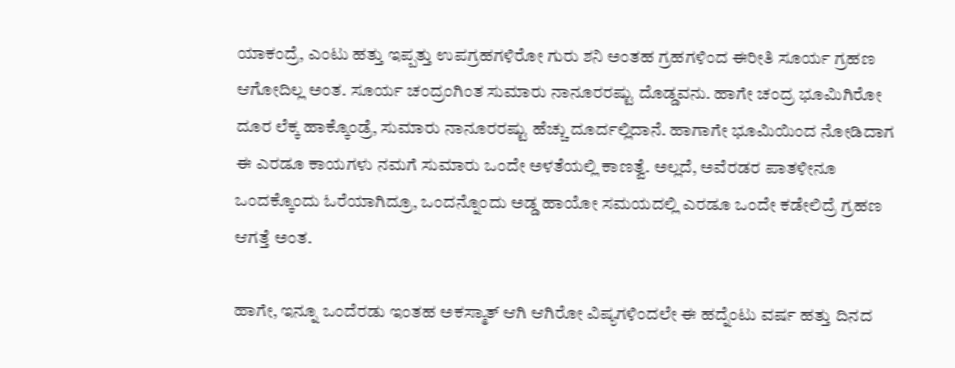ಯಾಕಂದ್ರೆ, ಎಂಟು ಹತ್ತು ಇಪ್ಪತ್ತು ಉಪಗ್ರಹಗಳಿರೋ ಗುರು ಶನಿ ಅಂತಹ ಗ್ರಹಗಳಿಂದ ಈರೀತಿ ಸೂರ್ಯ ಗ್ರಹಣ ಆಗೋದಿಲ್ಲ ಅಂತ. ಸೂರ್ಯ ಚಂದ್ರಂಗಿಂತ ಸುಮಾರು ನಾನೂರರಷ್ಟು ದೊಡ್ಡವನು. ಹಾಗೇ ಚಂದ್ರ ಭೂಮಿಗಿರೋ ದೂರ ಲೆಕ್ಕ ಹಾಕ್ಕೊಂಡ್ರೆ, ಸುಮಾರು ನಾನೂರರಷ್ಟು ಹೆಚ್ಚು ದೂರ್ದಲ್ಲಿದಾನೆ. ಹಾಗಾಗೇ ಭೂಮಿಯಿಂದ ನೋಡಿದಾಗ ಈ ಎರಡೂ ಕಾಯಗಳು ನಮಗೆ ಸುಮಾರು ಒಂದೇ ಅಳತೆಯಲ್ಲಿ ಕಾಣತ್ವೆ. ಅಲ್ಲದೆ, ಅವೆರಡರ ಪಾತಳೀನೂ ಒಂದಕ್ಕೊಂದು ಓರೆಯಾಗಿದ್ರೂ, ಒಂದನ್ನೊಂದು ಅಡ್ಡ ಹಾಯೋ ಸಮಯದಲ್ಲಿ ಎರಡೂ ಒಂದೇ ಕಡೇಲಿದ್ರೆ ಗ್ರಹಣ ಆಗತ್ತೆ ಅಂತ.

ಹಾಗೇ, ಇನ್ನೂ ಒಂದೆರಡು ಇಂತಹ ಅಕಸ್ಮಾತ್ ಆಗಿ ಆಗಿರೋ ವಿಷ್ಯಗಳಿಂದಲೇ ಈ ಹದ್ನೆಂಟು ವರ್ಷ ಹತ್ತು ದಿನದ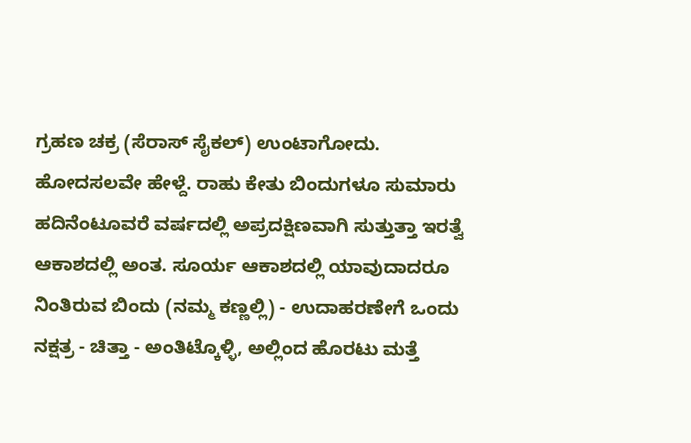ಗ್ರಹಣ ಚಕ್ರ (ಸೆರಾಸ್ ಸೈಕಲ್) ಉಂಟಾಗೋದು. ಹೋದಸಲವೇ ಹೇಳ್ದೆ. ರಾಹು ಕೇತು ಬಿಂದುಗಳೂ ಸುಮಾರು ಹದಿನೆಂಟೂವರೆ ವರ್ಷದಲ್ಲಿ ಅಪ್ರದಕ್ಷಿಣವಾಗಿ ಸುತ್ತುತ್ತಾ ಇರತ್ವೆ ಆಕಾಶದಲ್ಲಿ ಅಂತ. ಸೂರ್ಯ ಆಕಾಶದಲ್ಲಿ ಯಾವುದಾದರೂ ನಿಂತಿರುವ ಬಿಂದು (ನಮ್ಮ ಕಣ್ಣಲ್ಲಿ) - ಉದಾಹರಣೇಗೆ ಒಂದು ನಕ್ಷತ್ರ - ಚಿತ್ತಾ - ಅಂತಿಟ್ಕೊಳ್ಳಿ, ಅಲ್ಲಿಂದ ಹೊರಟು ಮತ್ತೆ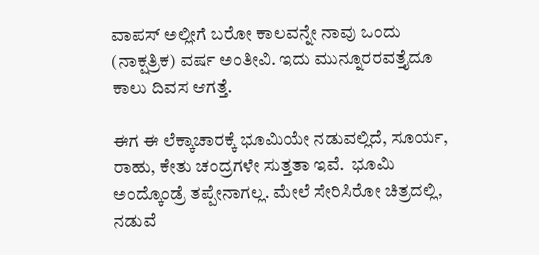ವಾಪಸ್ ಅಲ್ಲೀಗೆ ಬರೋ ಕಾಲವನ್ನೇ ನಾವು ಒಂದು (ನಾಕ್ಷತ್ರಿಕ) ವರ್ಷ ಅಂತೀವಿ. ಇದು ಮುನ್ನೂರರವತ್ತೈದೂ ಕಾಲು ದಿವಸ ಆಗತ್ತೆ.

ಈಗ ಈ ಲೆಕ್ಕಾಚಾರಕ್ಕೆ ಭೂಮಿಯೇ ನಡುವಲ್ಲಿದೆ, ಸೂರ್ಯ, ರಾಹು, ಕೇತು ಚಂದ್ರಗಳೇ ಸುತ್ತತಾ ಇವೆ.  ಭೂಮಿ ಅಂದ್ಕೊಂಡ್ರೆ ತಪ್ಪೇನಾಗಲ್ಲ. ಮೇಲೆ ಸೇರಿಸಿರೋ ಚಿತ್ರದಲ್ಲಿ, ನಡುವೆ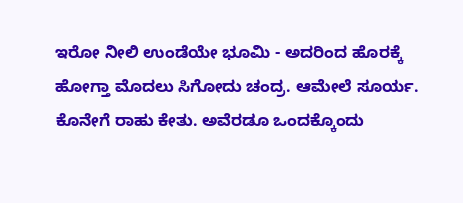ಇರೋ ನೀಲಿ ಉಂಡೆಯೇ ಭೂಮಿ - ಅದರಿಂದ ಹೊರಕ್ಕೆ ಹೋಗ್ತಾ ಮೊದಲು ಸಿಗೋದು ಚಂದ್ರ. ಆಮೇಲೆ ಸೂರ್ಯ. ಕೊನೇಗೆ ರಾಹು ಕೇತು. ಅವೆರಡೂ ಒಂದಕ್ಕೊಂದು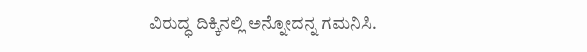ವಿರುದ್ಧ ದಿಕ್ಕಿನಲ್ಲಿ ಅನ್ನೋದನ್ನ ಗಮನಿಸಿ.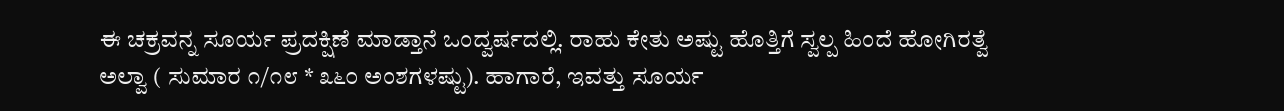ಈ ಚಕ್ರವನ್ನ ಸೂರ್ಯ ಪ್ರದಕ್ಷಿಣೆ ಮಾಡ್ತಾನೆ ಒಂದ್ವರ್ಷದಲ್ಲಿ. ರಾಹು ಕೇತು ಅಷ್ಟು ಹೊತ್ತಿಗೆ ಸ್ವಲ್ಪ ಹಿಂದೆ ಹೋಗಿರತ್ವೆ ಅಲ್ವಾ ( ಸುಮಾರ ೧/೧೮ * ೩೬೦ ಅಂಶಗಳಷ್ಟು). ಹಾಗಾರೆ, ಇವತ್ತು ಸೂರ್ಯ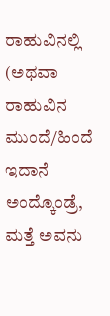ರಾಹುವಿನಲ್ಲಿ (ಅಥವಾ ರಾಹುವಿನ ಮುಂದೆ/ಹಿಂದೆ ಇದಾನೆ ಅಂದ್ಕೊಂಡ್ರೆ, ಮತ್ತೆ ಅವನು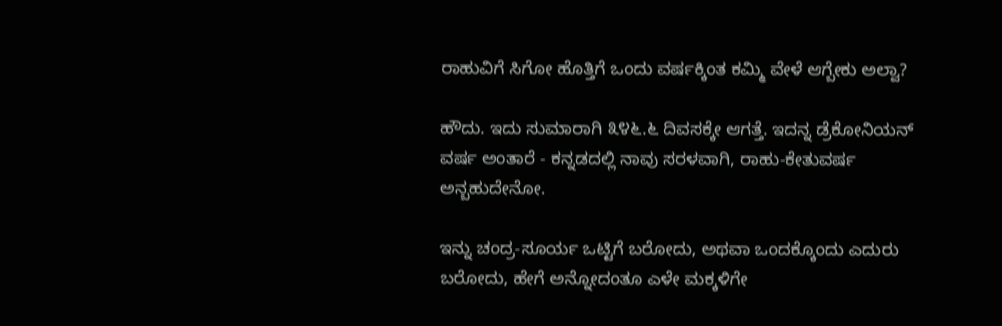ರಾಹುವಿಗೆ ಸಿಗೋ ಹೊತ್ತಿಗೆ ಒಂದು ವರ್ಷಕ್ಕಿಂತ ಕಮ್ಮಿ ವೇಳೆ ಆಗ್ಬೇಕು ಅಲ್ವಾ?

ಹೌದು. ಇದು ಸುಮಾರಾಗಿ ೩೪೬.೬ ದಿವಸಕ್ಕೇ ಆಗತ್ತೆ. ಇದನ್ನ ಡ್ರೆಕೋನಿಯನ್ ವರ್ಷ ಅಂತಾರೆ - ಕನ್ನಡದಲ್ಲಿ ನಾವು ಸರಳವಾಗಿ, ರಾಹು-ಕೇತುವರ್ಷ ಅನ್ಬಹುದೇನೋ.

ಇನ್ನು ಚಂದ್ರ-ಸೂರ್ಯ ಒಟ್ಟಿಗೆ ಬರೋದು, ಅಥವಾ ಒಂದಕ್ಕೊಂದು ಎದುರು ಬರೋದು, ಹೇಗೆ ಅನ್ನೋದಂತೂ ಎಳೇ ಮಕ್ಕಳಿಗೇ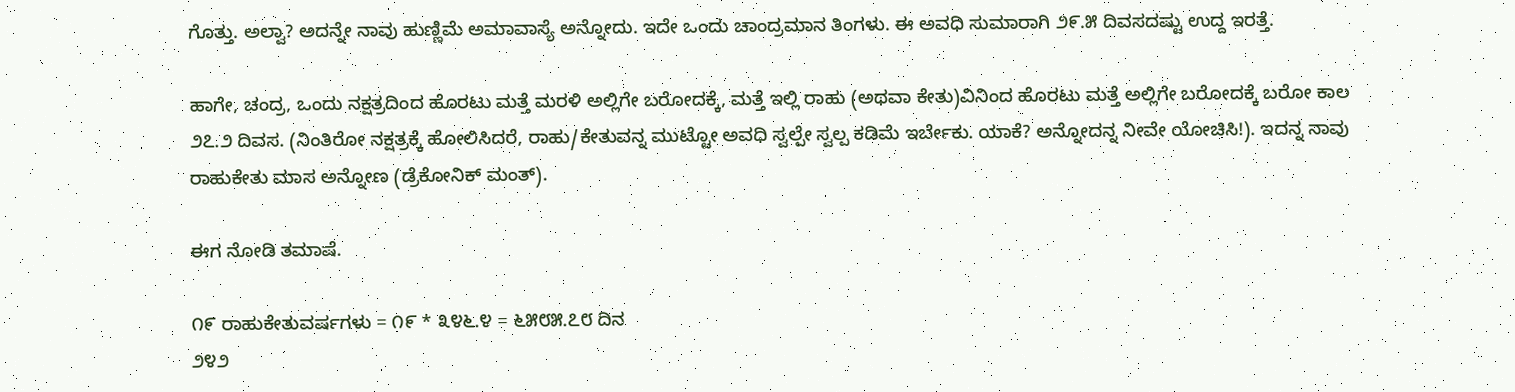ಗೊತ್ತು. ಅಲ್ವಾ? ಅದನ್ನೇ ನಾವು ಹುಣ್ಣಿಮೆ ಅಮಾವಾಸ್ಯೆ ಅನ್ನೋದು. ಇದೇ ಒಂದು ಚಾಂದ್ರಮಾನ ತಿಂಗಳು. ಈ ಅವಧಿ ಸುಮಾರಾಗಿ ೨೯.೫ ದಿವಸದಷ್ಟು ಉದ್ದ ಇರತ್ತೆ.

ಹಾಗೇ, ಚಂದ್ರ, ಒಂದು ನಕ್ಷತ್ರದಿಂದ ಹೊರಟು ಮತ್ತೆ ಮರಳಿ ಅಲ್ಲಿಗೇ ಬರೋದಕ್ಕೆ, ಮತ್ತೆ ಇಲ್ಲಿ ರಾಹು (ಅಥವಾ ಕೇತು)ವಿನಿಂದ ಹೊರಟು ಮತ್ತೆ ಅಲ್ಲಿಗೇ ಬರೋದಕ್ಕೆ ಬರೋ ಕಾಲ ೨೭.೨ ದಿವಸ. (ನಿಂತಿರೋ ನಕ್ಷತ್ರಕ್ಕೆ ಹೋಲಿಸಿದರೆ, ರಾಹು/ಕೇತುವನ್ನ ಮುಟ್ಟೋ ಅವಧಿ ಸ್ವಲ್ಪೇ ಸ್ವಲ್ಪ ಕಡಿಮೆ ಇರ್ಬೇಕು. ಯಾಕೆ? ಅನ್ನೋದನ್ನ ನೀವೇ ಯೋಚಿಸಿ!). ಇದನ್ನ ನಾವು ರಾಹುಕೇತು ಮಾಸ ಅನ್ನೋಣ (ಡ್ರೆಕೋನಿಕ್ ಮಂತ್).

ಈಗ ನೋಡಿ ತಮಾಷೆ.

೧೯ ರಾಹುಕೇತುವರ್ಷಗಳು = ೧೯ * ೩೪೬.೪ = ೬೫೮೫.೭೮ ದಿನ
೨೪೨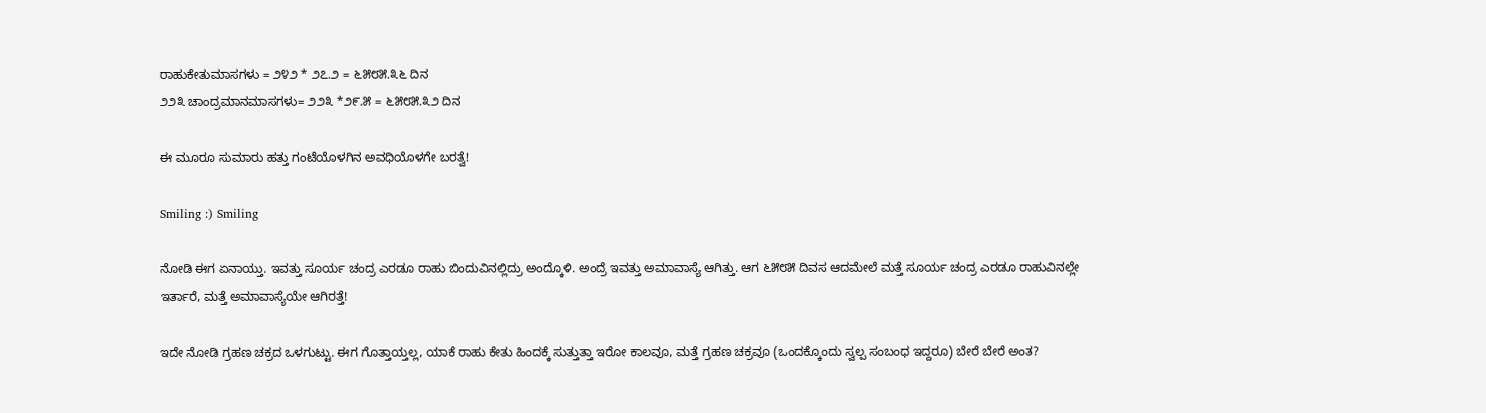ರಾಹುಕೇತುಮಾಸಗಳು = ೨೪೨ * ೨೭.೨ = ೬೫೮೫.೩೬ ದಿನ
೨೨೩ ಚಾಂದ್ರಮಾನಮಾಸಗಳು= ೨೨೩ *೨೯.೫ = ೬೫೮೫.೩೨ ದಿನ

ಈ ಮೂರೂ ಸುಮಾರು ಹತ್ತು ಗಂಟೆಯೊಳಗಿನ ಅವಧಿಯೊಳಗೇ ಬರತ್ವೆ!

Smiling :) Smiling

ನೋಡಿ ಈಗ ಏನಾಯ್ತು. ಇವತ್ತು ಸೂರ್ಯ ಚಂದ್ರ ಎರಡೂ ರಾಹು ಬಿಂದುವಿನಲ್ಲಿದ್ರು ಅಂದ್ಕೊಳಿ. ಅಂದ್ರೆ ಇವತ್ತು ಅಮಾವಾಸ್ಯೆ ಆಗಿತ್ತು. ಆಗ ೬೫೮೫ ದಿವಸ ಆದಮೇಲೆ ಮತ್ತೆ ಸೂರ್ಯ ಚಂದ್ರ ಎರಡೂ ರಾಹುವಿನಲ್ಲೇ ಇರ್ತಾರೆ, ಮತ್ತೆ ಅಮಾವಾಸ್ಯೆಯೇ ಆಗಿರತ್ತೆ!

ಇದೇ ನೋಡಿ ಗ್ರಹಣ ಚಕ್ರದ ಒಳಗುಟ್ಟು. ಈಗ ಗೊತ್ತಾಯ್ತಲ್ಲ, ಯಾಕೆ ರಾಹು ಕೇತು ಹಿಂದಕ್ಕೆ ಸುತ್ತುತ್ತಾ ಇರೋ ಕಾಲವೂ, ಮತ್ತೆ ಗ್ರಹಣ ಚಕ್ರವೂ (ಒಂದಕ್ಕೊಂದು ಸ್ವಲ್ಪ ಸಂಬಂಧ ಇದ್ದರೂ) ಬೇರೆ ಬೇರೆ ಅಂತ?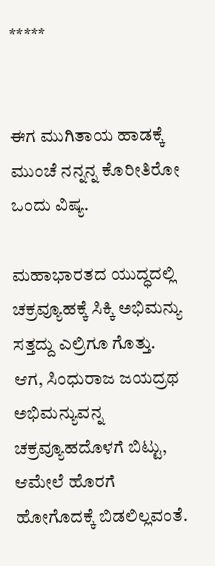*****


ಈಗ ಮುಗಿತಾಯ ಹಾಡಕ್ಕೆ ಮುಂಚೆ ನನ್ನನ್ನ ಕೊರೀತಿರೋ ಒಂದು ವಿಷ್ಯ.

ಮಹಾಭಾರತದ ಯುದ್ಧದಲ್ಲಿ ಚಕ್ರವ್ಯೂಹಕ್ಕೆ ಸಿಕ್ಕಿ ಅಭಿಮನ್ಯು ಸತ್ತದ್ದು ಎಲ್ರಿಗೂ ಗೊತ್ತು. ಆಗ, ಸಿಂಧುರಾಜ ಜಯದ್ರಥ ಅಭಿಮನ್ಯುವನ್ನ ಚಕ್ರವ್ಯೂಹದೊಳಗೆ ಬಿಟ್ಟು, ಆಮೇಲೆ ಹೊರಗೆ ಹೋಗೊದಕ್ಕೆ ಬಿಡಲಿಲ್ಲವಂತೆ.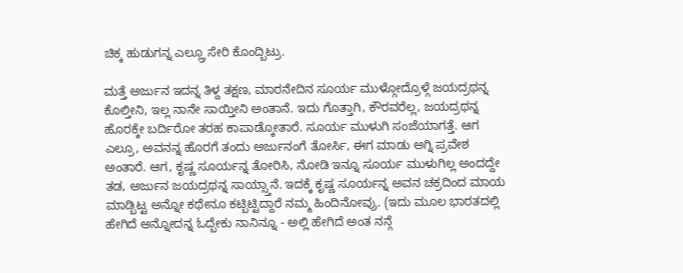ಚಿಕ್ಕ ಹುಡುಗನ್ನ ಎಲ್ಲ್ರೂ ಸೇರಿ ಕೊಂದ್ಬಿಟ್ರು.

ಮತ್ತೆ ಅರ್ಜುನ ಇದನ್ನ ತಿಳ್ದ ತಕ್ಷಣ, ಮಾರನೇದಿನ ಸೂರ್ಯ ಮುಳ್ಗೋದ್ರೊಳ್ಗೆ ಜಯದ್ರಥನ್ನ ಕೊಲ್ತೀನಿ, ಇಲ್ಲ ನಾನೇ ಸಾಯ್ತೀನಿ ಅಂತಾನೆ. ಇದು ಗೊತ್ತಾಗಿ, ಕೌರವರೆಲ್ಲ, ಜಯದ್ರಥನ್ನ ಹೊರಕ್ಕೇ ಬರ್ದಿರೋ ತರಹ ಕಾಪಾಡ್ಕೋತಾರೆ. ಸೂರ್ಯ ಮುಳುಗಿ ಸಂಜೆಯಾಗತ್ತೆ. ಆಗ ಎಲ್ರೂ, ಅವನನ್ನ ಹೊರಗೆ ತಂದು ಅರ್ಜುನಂಗೆ ತೋರ್ಸಿ, ಈಗ ಮಾಡು ಅಗ್ನಿ ಪ್ರವೇಶ ಅಂತಾರೆ. ಆಗ, ಕೃಷ್ಣ ಸೂರ್ಯನ್ನ ತೋರಿಸಿ, ನೋಡಿ ಇನ್ನೂ ಸೂರ್ಯ ಮುಳುಗಿಲ್ಲ ಅಂದದ್ದೇ ತಡ, ಅರ್ಜುನ ಜಯದ್ರಥನ್ನ ಸಾಯ್ಸ್ತಾನೆ. ಇದಕ್ಕೆ ಕೃಷ್ಣ ಸೂರ್ಯನ್ನ ಅವನ ಚಕ್ರದಿಂದ ಮಾಯ ಮಾಡ್ಬಿಟ್ಟ ಅನ್ನೋ ಕಥೇನೂ ಕಟ್ಬಿಟ್ಟಿದ್ದಾರೆ ನಮ್ಮ ಹಿಂದಿನೋವ್ರು. (ಇದು ಮೂಲ ಭಾರತದಲ್ಲಿ ಹೇಗಿದೆ ಅನ್ನೋದನ್ನ ಓದ್ಬೇಕು ನಾನಿನ್ನೂ - ಅಲ್ಲಿ ಹೇಗಿದೆ ಅಂತ ನನ್ಗೆ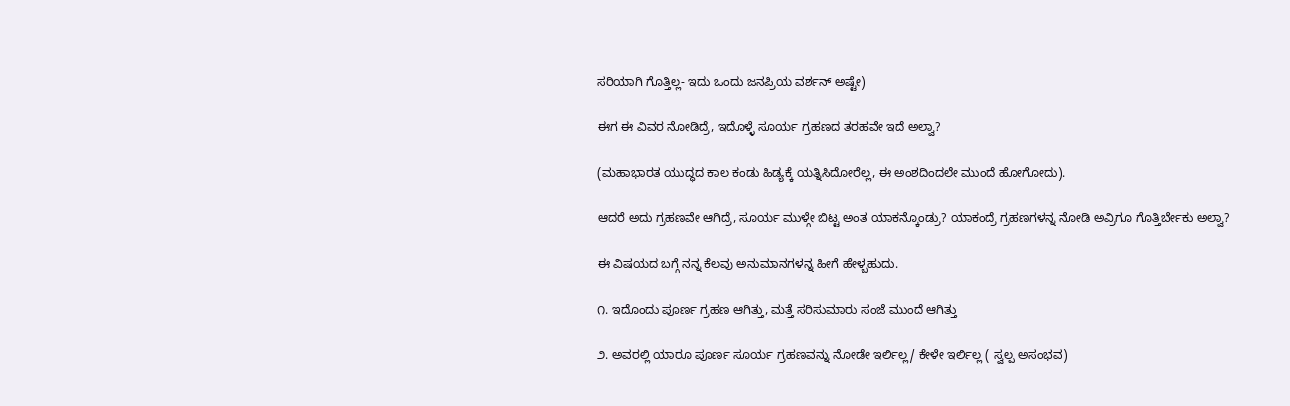ಸರಿಯಾಗಿ ಗೊತ್ತಿಲ್ಲ- ಇದು ಒಂದು ಜನಪ್ರಿಯ ವರ್ಶನ್ ಅಷ್ಟೇ)

ಈಗ ಈ ವಿವರ ನೋಡಿದ್ರೆ, ಇದೊಳ್ಳೆ ಸೂರ್ಯ ಗ್ರಹಣದ ತರಹವೇ ಇದೆ ಅಲ್ವಾ?

(ಮಹಾಭಾರತ ಯುದ್ಧದ ಕಾಲ ಕಂಡು ಹಿಡ್ಯಕ್ಕೆ ಯತ್ನಿಸಿದೋರೆಲ್ಲ, ಈ ಅಂಶದಿಂದಲೇ ಮುಂದೆ ಹೋಗೋದು).

ಆದರೆ ಅದು ಗ್ರಹಣವೇ ಆಗಿದ್ರೆ, ಸೂರ್ಯ ಮುಳ್ಗೇ ಬಿಟ್ಟ ಅಂತ ಯಾಕನ್ಕೊಂಡ್ರು? ಯಾಕಂದ್ರೆ ಗ್ರಹಣಗಳನ್ನ ನೋಡಿ ಅವ್ರಿಗೂ ಗೊತ್ತಿರ್ಬೇಕು ಅಲ್ವಾ?

ಈ ವಿಷಯದ ಬಗ್ಗೆ ನನ್ನ ಕೆಲವು ಅನುಮಾನಗಳನ್ನ ಹೀಗೆ ಹೇಳ್ಬಹುದು.

೧. ಇದೊಂದು ಪೂರ್ಣ ಗ್ರಹಣ ಆಗಿತ್ತು, ಮತ್ತೆ ಸರಿಸುಮಾರು ಸಂಜೆ ಮುಂದೆ ಆಗಿತ್ತು

೨. ಅವರಲ್ಲಿ ಯಾರೂ ಪೂರ್ಣ ಸೂರ್ಯ ಗ್ರಹಣವನ್ನು ನೋಡೇ ಇರ್ಲಿಲ್ಲ/ ಕೇಳೇ ಇರ್ಲಿಲ್ಲ ( ಸ್ವಲ್ಪ ಅಸಂಭವ)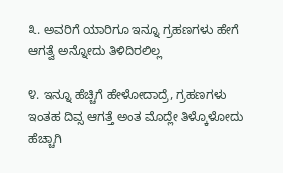೩. ಅವರಿಗೆ ಯಾರಿಗೂ ಇನ್ನೂ ಗ್ರಹಣಗಳು ಹೇಗೆ ಆಗತ್ವೆ ಅನ್ನೋದು ತಿಳಿದಿರಲಿಲ್ಲ

೪. ಇನ್ನೂ ಹೆಚ್ಚಿಗೆ ಹೇಳೋದಾದ್ರೆ, ಗ್ರಹಣಗಳು ಇಂತಹ ದಿವ್ಸ ಆಗತ್ತೆ ಅಂತ ಮೊದ್ಲೇ ತಿಳ್ಕೊಳೋದು ಹೆಚ್ಚಾಗಿ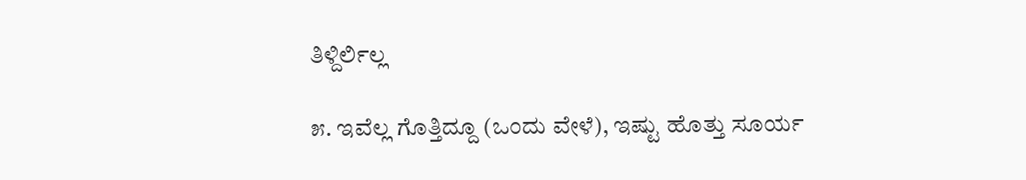ತಿಳ್ದಿರ್ಲಿಲ್ಲ

೫. ಇವೆಲ್ಲ ಗೊತ್ತಿದ್ದೂ (ಒಂದು ವೇಳೆ), ಇಷ್ಟು ಹೊತ್ತು ಸೂರ್ಯ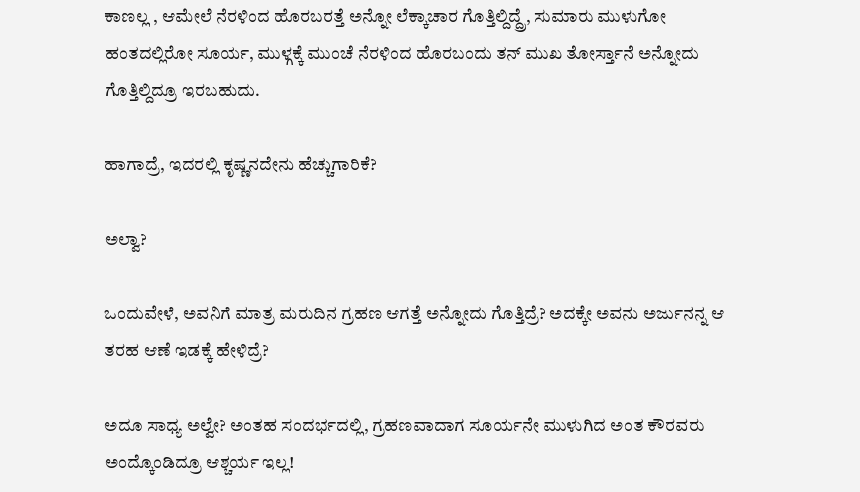ಕಾಣಲ್ಲ , ಆಮೇಲೆ ನೆರಳಿಂದ ಹೊರಬರತ್ತೆ ಅನ್ನೋ ಲೆಕ್ಕಾಚಾರ ಗೊತ್ತಿಲ್ದಿದ್ದ್ರೆ, ಸುಮಾರು ಮುಳುಗೋ ಹಂತದಲ್ಲಿರೋ ಸೂರ್ಯ, ಮುಳ್ಗಕ್ಕೆ ಮುಂಚೆ ನೆರಳಿಂದ ಹೊರಬಂದು ತನ್ ಮುಖ ತೋರ್ಸ್ತಾನೆ ಅನ್ನೋದು ಗೊತ್ತಿಲ್ದಿದ್ರೂ ಇರಬಹುದು.

ಹಾಗಾದ್ರೆ, ಇದರಲ್ಲಿ ಕೃಷ್ಣನದೇನು ಹೆಚ್ಚುಗಾರಿಕೆ?

ಅಲ್ವಾ?

ಒಂದುವೇಳೆ, ಅವನಿಗೆ ಮಾತ್ರ ಮರುದಿನ ಗ್ರಹಣ ಆಗತ್ತೆ ಅನ್ನೋದು ಗೊತ್ತಿದ್ರೆ? ಅದಕ್ಕೇ ಅವನು ಅರ್ಜುನನ್ನ ಆ ತರಹ ಆಣೆ ಇಡಕ್ಕೆ ಹೇಳಿದ್ರೆ?

ಅದೂ ಸಾಧ್ಯ ಅಲ್ವೇ? ಅಂತಹ ಸಂದರ್ಭದಲ್ಲಿ, ಗ್ರಹಣವಾದಾಗ ಸೂರ್ಯನೇ ಮುಳುಗಿದ ಅಂತ ಕೌರವರು ಅಂದ್ಕೊಂಡಿದ್ರೂ ಆಶ್ಚರ್ಯ ಇಲ್ಲ!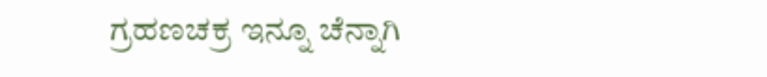ಗ್ರಹಣಚಕ್ರ ಇನ್ನೂ ಚೆನ್ನಾಗಿ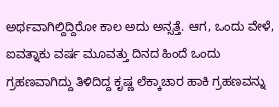ಅರ್ಥವಾಗಿಲ್ದಿದ್ದಿರೋ ಕಾಲ ಅದು ಅನ್ಸತ್ತೆ. ಆಗ, ಒಂದು ವೇಳೆ, ಐವತ್ನಾಕು ವರ್ಷ ಮೂವತ್ತು ದಿನದ ಹಿಂದೆ ಒಂದು ಗ್ರಹಣವಾಗಿದ್ದು ತಿಳಿದಿದ್ದ ಕೃಷ್ಣ ಲೆಕ್ಕಾಚಾರ ಹಾಕಿ ಗ್ರಹಣವನ್ನು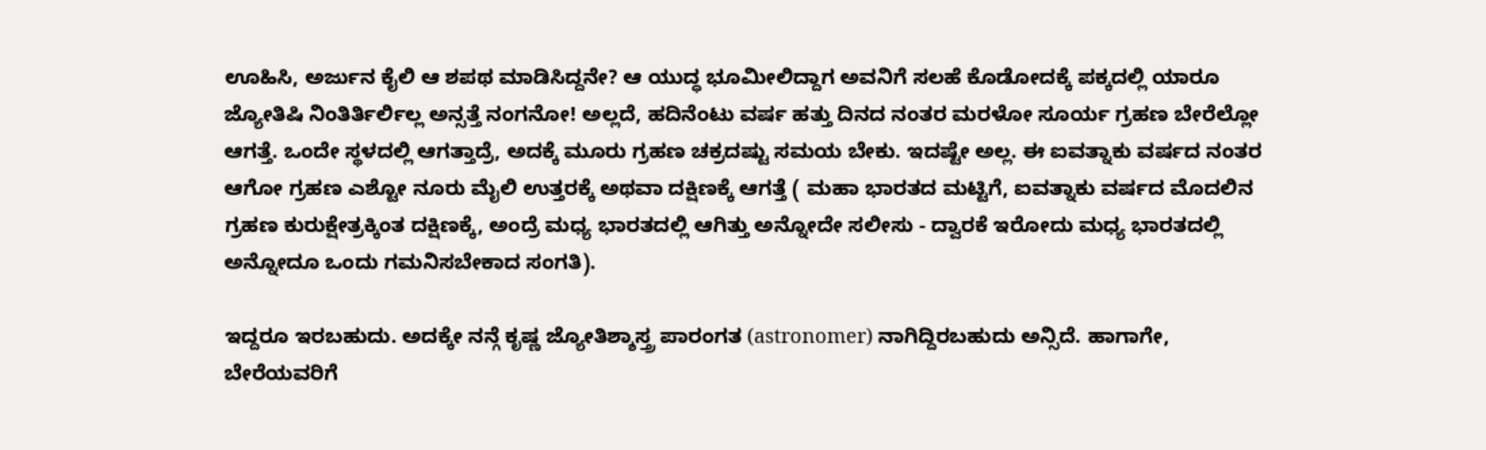ಊಹಿಸಿ, ಅರ್ಜುನ ಕೈಲಿ ಆ ಶಪಥ ಮಾಡಿಸಿದ್ದನೇ? ಆ ಯುದ್ಧ ಭೂಮೀಲಿದ್ದಾಗ ಅವನಿಗೆ ಸಲಹೆ ಕೊಡೋದಕ್ಕೆ ಪಕ್ಕದಲ್ಲಿ ಯಾರೂ ಜ್ಯೋತಿಷಿ ನಿಂತಿರ್ತಿರ್ಲಿಲ್ಲ ಅನ್ಸತ್ತೆ ನಂಗನೋ! ಅಲ್ಲದೆ, ಹದಿನೆಂಟು ವರ್ಷ ಹತ್ತು ದಿನದ ನಂತರ ಮರಳೋ ಸೂರ್ಯ ಗ್ರಹಣ ಬೇರೆಲ್ಲೋ ಆಗತ್ತೆ. ಒಂದೇ ಸ್ಥಳದಲ್ಲಿ ಆಗತ್ತಾದ್ರೆ, ಅದಕ್ಕೆ ಮೂರು ಗ್ರಹಣ ಚಕ್ರದಷ್ಟು ಸಮಯ ಬೇಕು. ಇದಷ್ಟೇ ಅಲ್ಲ. ಈ ಐವತ್ನಾಕು ವರ್ಷದ ನಂತರ ಆಗೋ ಗ್ರಹಣ ಎಶ್ಟೋ ನೂರು ಮೈಲಿ ಉತ್ತರಕ್ಕೆ ಅಥವಾ ದಕ್ಷಿಣಕ್ಕೆ ಆಗತ್ತೆ ( ಮಹಾ ಭಾರತದ ಮಟ್ಟಿಗೆ, ಐವತ್ನಾಕು ವರ್ಷದ ಮೊದಲಿನ ಗ್ರಹಣ ಕುರುಕ್ಷೇತ್ರಕ್ಕಿಂತ ದಕ್ಷಿಣಕ್ಕೆ, ಅಂದ್ರೆ ಮಧ್ಯ ಭಾರತದಲ್ಲಿ ಆಗಿತ್ತು ಅನ್ನೋದೇ ಸಲೀಸು - ದ್ವಾರಕೆ ಇರೋದು ಮಧ್ಯ ಭಾರತದಲ್ಲಿ ಅನ್ನೋದೂ ಒಂದು ಗಮನಿಸಬೇಕಾದ ಸಂಗತಿ).

ಇದ್ದರೂ ಇರಬಹುದು. ಅದಕ್ಕೇ ನನ್ಗೆ ಕೃಷ್ಣ ಜ್ಯೋತಿಶ್ಶಾಸ್ತ್ರ ಪಾರಂಗತ (astronomer) ನಾಗಿದ್ದಿರಬಹುದು ಅನ್ಸಿದೆ. ಹಾಗಾಗೇ, ಬೇರೆಯವರಿಗೆ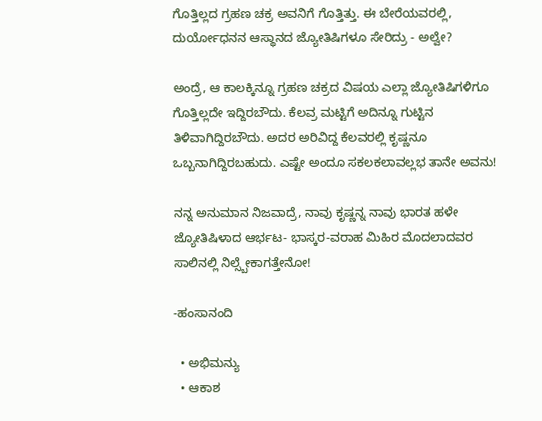ಗೊತ್ತಿಲ್ಲದ ಗ್ರಹಣ ಚಕ್ರ ಅವನಿಗೆ ಗೊತ್ತಿತ್ತು. ಈ ಬೇರೆಯವರಲ್ಲಿ, ದುರ್ಯೋಧನನ ಆಸ್ಥಾನದ ಜ್ಯೋತಿಷಿಗಳೂ ಸೇರಿದ್ರು - ಅಲ್ವೇ?

ಅಂದ್ರೆ, ಆ ಕಾಲಕ್ಕಿನ್ನೂ ಗ್ರಹಣ ಚಕ್ರದ ವಿಷಯ ಎಲ್ಲಾ ಜ್ಯೋತಿಷಿಗಳಿಗೂ ಗೊತ್ತಿಲ್ಲದೇ ಇದ್ದಿರಬೌದು. ಕೆಲವ್ರ ಮಟ್ಟಿಗೆ ಅದಿನ್ನೂ ಗುಟ್ಟಿನ ತಿಳಿವಾಗಿದ್ದಿರಬೌದು. ಅದರ ಅರಿವಿದ್ದ ಕೆಲವರಲ್ಲಿ ಕೃಷ್ಣನೂ ಒಬ್ಬನಾಗಿದ್ದಿರಬಹುದು. ಎಷ್ಟೇ ಅಂದೂ ಸಕಲಕಲಾವಲ್ಲಭ ತಾನೇ ಅವನು!

ನನ್ನ ಅನುಮಾನ ನಿಜವಾದ್ರೆ, ನಾವು ಕೃಷ್ಣನ್ನ ನಾವು ಭಾರತ ಹಳೇ ಜ್ಯೋತಿಷಿಳಾದ ಆರ್ಭಟ- ಭಾಸ್ಕರ-ವರಾಹ ಮಿಹಿರ ಮೊದಲಾದವರ ಸಾಲಿನಲ್ಲಿ ನಿಲ್ಸ್ಬೇಕಾಗತ್ತೇನೋ!

-ಹಂಸಾನಂದಿ

  • ಅಭಿಮನ್ಯು
  • ಆಕಾಶ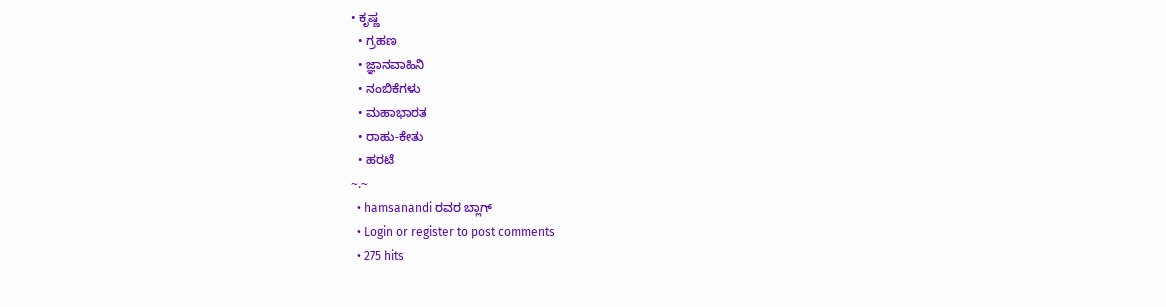• ಕೃಷ್ಣ
  • ಗ್ರಹಣ
  • ಜ್ಞಾನವಾಹಿನಿ
  • ನಂಬಿಕೆಗಳು
  • ಮಹಾಭಾರತ
  • ರಾಹು-ಕೇತು
  • ಹರಟೆ
~.~
  • hamsanandi ರವರ ಬ್ಲಾಗ್
  • Login or register to post comments
  • 275 hits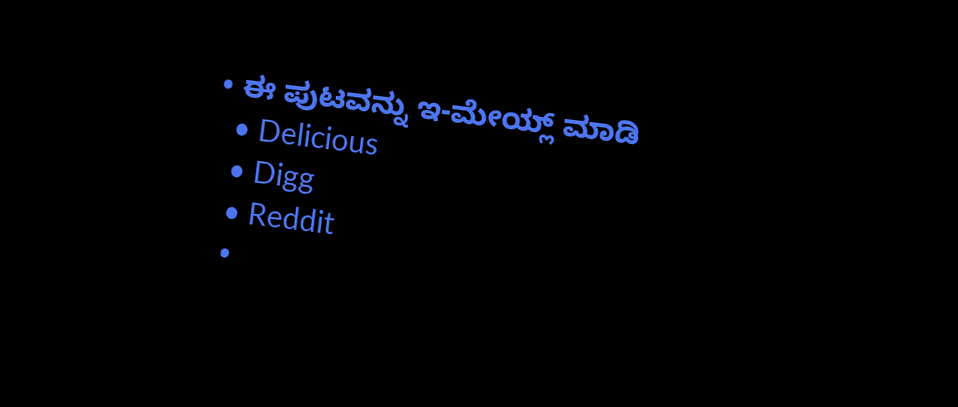• ಈ ಪುಟವನ್ನು ಇ-ಮೇಯ್ಲ್ ಮಾಡಿ
  • Delicious
  • Digg
  • Reddit
  •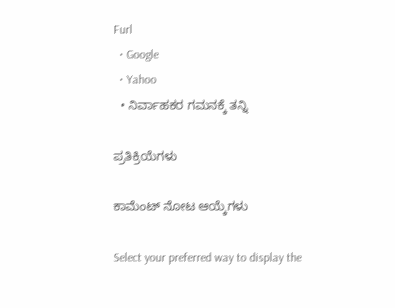Furl
  • Google
  • Yahoo
  • ನಿರ್ವಾಹಕರ ಗಮನಕ್ಕೆ ತನ್ನಿ

ಪ್ರತಿಕ್ರಿಯೆಗಳು

ಕಾಮೆಂಟ್ ನೋಟ ಆಯ್ಕೆಗಳು

Select your preferred way to display the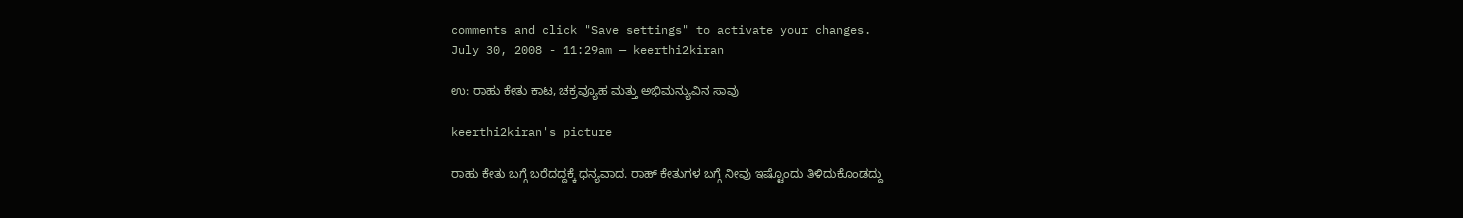comments and click "Save settings" to activate your changes.
July 30, 2008 - 11:29am — keerthi2kiran

ಉ: ರಾಹು ಕೇತು ಕಾಟ, ಚಕ್ರವ್ಯೂಹ ಮತ್ತು ಅಭಿಮನ್ಯುವಿನ ಸಾವು

keerthi2kiran's picture

ರಾಹು ಕೇತು ಬಗ್ಗೆ ಬರೆದದ್ದಕ್ಕೆ ಧನ್ಯವಾದ. ರಾಹ್ ಕೇತುಗಳ ಬಗ್ಗೆ ನೀವು ಇಷ್ಟೊಂದು ತಿಳಿದುಕೊಂಡದ್ದು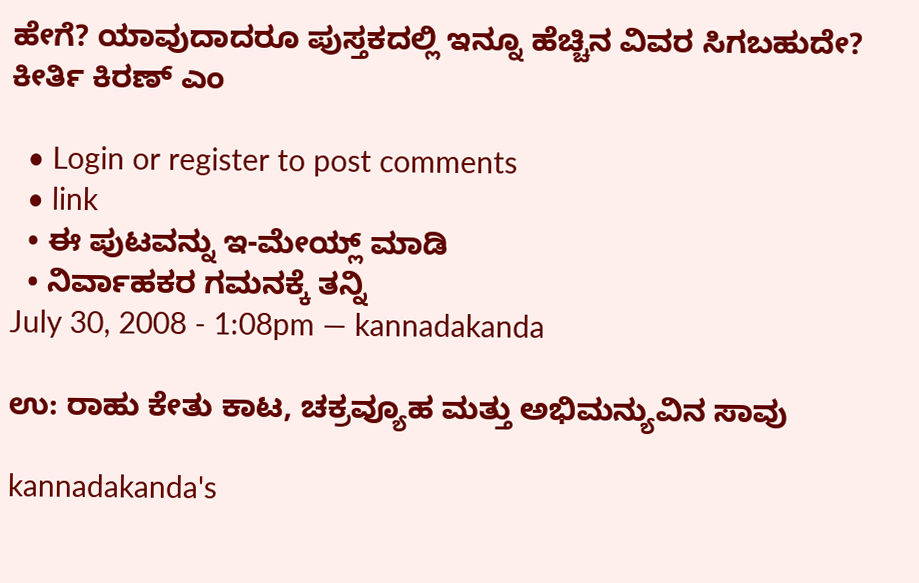ಹೇಗೆ? ಯಾವುದಾದರೂ ಪುಸ್ತಕದಲ್ಲಿ ಇನ್ನೂ ಹೆಚ್ಚಿನ ವಿವರ ಸಿಗಬಹುದೇ?
ಕೀರ್ತಿ ಕಿರಣ್ ಎಂ

  • Login or register to post comments
  • link
  • ಈ ಪುಟವನ್ನು ಇ-ಮೇಯ್ಲ್ ಮಾಡಿ
  • ನಿರ್ವಾಹಕರ ಗಮನಕ್ಕೆ ತನ್ನಿ
July 30, 2008 - 1:08pm — kannadakanda

ಉ: ರಾಹು ಕೇತು ಕಾಟ, ಚಕ್ರವ್ಯೂಹ ಮತ್ತು ಅಭಿಮನ್ಯುವಿನ ಸಾವು

kannadakanda's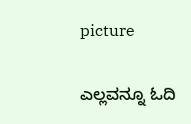picture

ಎಲ್ಲವನ್ನೂ ಓದಿ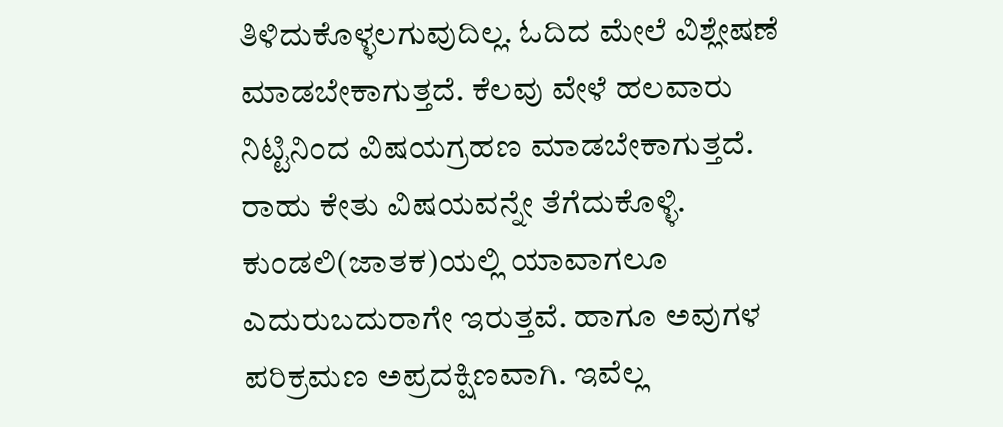ತಿಳಿದುಕೊಳ್ಳಲಗುವುದಿಲ್ಲ. ಓದಿದ ಮೇಲೆ ವಿಶ್ಲೇಷಣೆ ಮಾಡಬೇಕಾಗುತ್ತದೆ. ಕೆಲವು ವೇಳೆ ಹಲವಾರು ನಿಟ್ಟಿನಿಂದ ವಿಷಯಗ್ರಹಣ ಮಾಡಬೇಕಾಗುತ್ತದೆ. ರಾಹು ಕೇತು ವಿಷಯವನ್ನೇ ತೆಗೆದುಕೊಳ್ಳಿ. ಕುಂಡಲಿ(ಜಾತಕ)ಯಲ್ಲಿ ಯಾವಾಗಲೂ ಎದುರುಬದುರಾಗೇ ಇರುತ್ತವೆ. ಹಾಗೂ ಅವುಗಳ ಪರಿಕ್ರಮಣ ಅಪ್ರದಕ್ಷಿಣವಾಗಿ. ಇವೆಲ್ಲ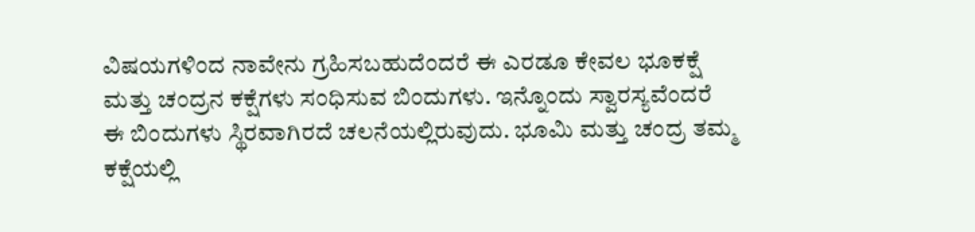ವಿಷಯಗಳಿಂದ ನಾವೇನು ಗ್ರಹಿಸಬಹುದೆಂದರೆ ಈ ಎರಡೂ ಕೇವಲ ಭೂಕಕ್ಷೆ ಮತ್ತು ಚಂದ್ರನ ಕಕ್ಷೆಗಳು ಸಂಧಿಸುವ ಬಿಂದುಗಳು. ಇನ್ನೊಂದು ಸ್ವಾರಸ್ಯವೆಂದರೆ ಈ ಬಿಂದುಗಳು ಸ್ಥಿರವಾಗಿರದೆ ಚಲನೆಯಲ್ಲಿರುವುದು. ಭೂಮಿ ಮತ್ತು ಚಂದ್ರ ತಮ್ಮ ಕಕ್ಷೆಯಲ್ಲಿ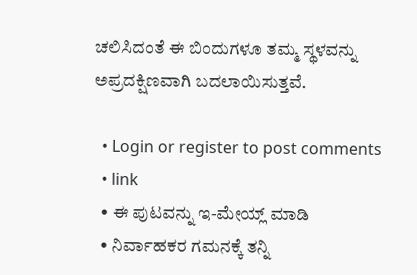ಚಲಿಸಿದಂತೆ ಈ ಬಿಂದುಗಳೂ ತಮ್ಮ ಸ್ಥಳವನ್ನು ಅಪ್ರದಕ್ಷಿಣವಾಗಿ ಬದಲಾಯಿಸುತ್ತವೆ.

  • Login or register to post comments
  • link
  • ಈ ಪುಟವನ್ನು ಇ-ಮೇಯ್ಲ್ ಮಾಡಿ
  • ನಿರ್ವಾಹಕರ ಗಮನಕ್ಕೆ ತನ್ನಿ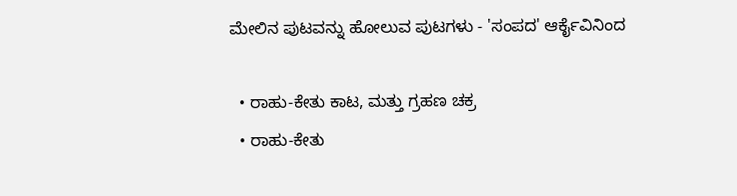ಮೇಲಿನ ಪುಟವನ್ನು ಹೋಲುವ ಪುಟಗಳು - 'ಸಂಪದ' ಆರ್ಕೈವಿನಿಂದ

  • ರಾಹು-ಕೇತು ಕಾಟ, ಮತ್ತು ಗ್ರಹಣ ಚಕ್ರ
  • ರಾಹು-ಕೇತು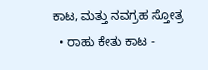ಕಾಟ, ಮತ್ತು ನವಗ್ರಹ ಸ್ತೋತ್ರ
  • ರಾಹು ಕೇತು ಕಾಟ -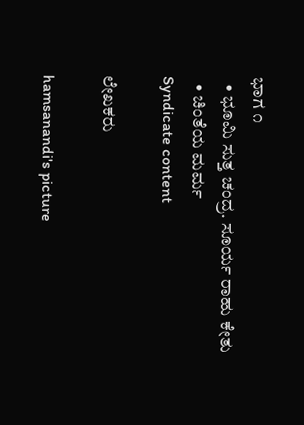ಭಾಗ ೧
  • ಭೂಮಿ ಸುತ್ತ ಚಂದ್ರ. ಸೂರ್ಯ ರಾಹು ಕೇತು
  • ಚಿಂತೆಯ ಮರ್ಮ
Syndicate content

ಲೇಖಕರು

hamsanandi's picture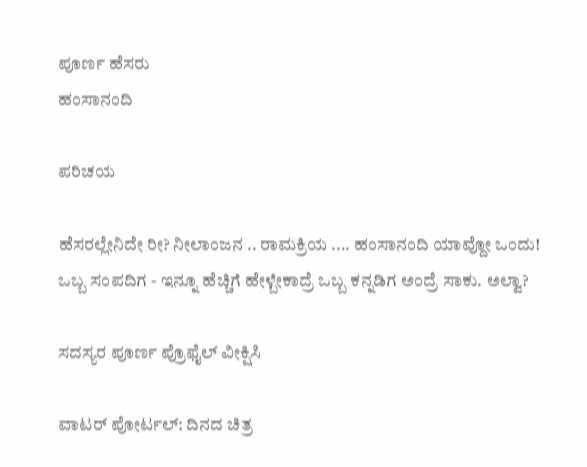ಪೂರ್ಣ ಹೆಸರು
ಹಂಸಾನಂದಿ

ಪರಿಚಯ

ಹೆಸರಲ್ಲೇನಿದೇ ರೀ? ನೀಲಾಂಜನ .. ರಾಮಕ್ರಿಯ .... ಹಂಸಾನಂದಿ ಯಾವ್ದೋ ಒಂದು!
ಒಬ್ಬ ಸಂಪದಿಗ - ಇನ್ನೂ ಹೆಚ್ಚಿಗೆ ಹೇಳ್ಬೇಕಾದ್ರೆ ಒಬ್ಬ ಕನ್ನಡಿಗ ಅಂದ್ರೆ ಸಾಕು. ಅಲ್ವಾ?

ಸದಸ್ಯರ ಪೂರ್ಣ ಪ್ರೊಫೈಲ್ ವೀಕ್ಷಿಸಿ

ವಾಟರ್ ಪೋರ್ಟಲ್: ದಿನದ ಚಿತ್ರ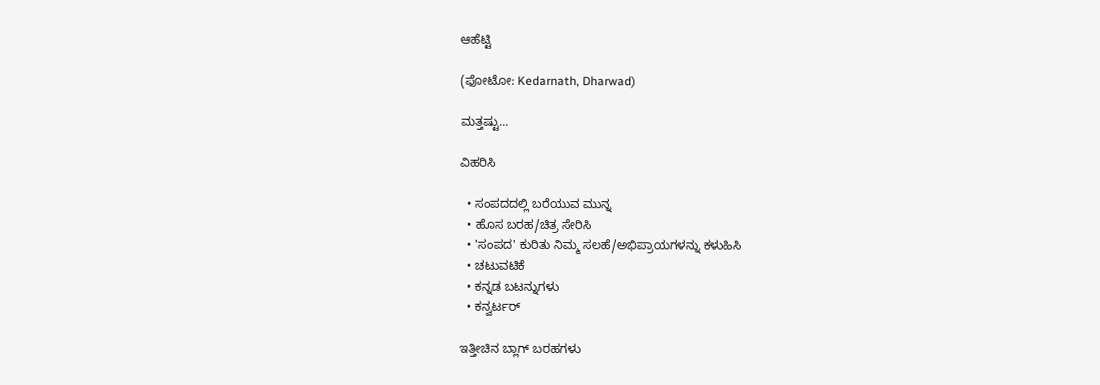ಆಹೆಟ್ಟಿ

(ಫೋಟೋ: Kedarnath, Dharwad)

ಮತ್ತಷ್ಟು...

ವಿಹರಿಸಿ

  • ಸಂಪದದಲ್ಲಿ ಬರೆಯುವ ಮುನ್ನ
  • ಹೊಸ ಬರಹ/ಚಿತ್ರ ಸೇರಿಸಿ
  • 'ಸಂಪದ' ಕುರಿತು ನಿಮ್ಮ ಸಲಹೆ/ಅಭಿಪ್ರಾಯಗಳನ್ನು ಕಳುಹಿಸಿ
  • ಚಟುವಟಿಕೆ
  • ಕನ್ನಡ ಬಟನ್ನುಗಳು
  • ಕನ್ವರ್ಟರ್

ಇತ್ತೀಚಿನ ಬ್ಲಾಗ್ ಬರಹಗಳು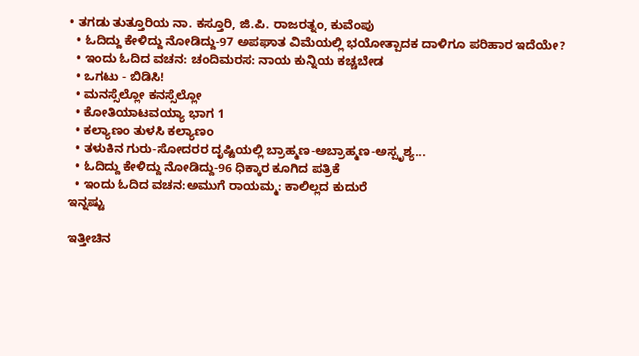• ತಗಡು ತುತ್ತೂರಿಯ ನಾ. ಕಸ್ತೂರಿ, ಜಿ.ಪಿ. ರಾಜರತ್ನಂ, ಕುವೆಂಪು
  • ಓದಿದ್ದು ಕೇಳಿದ್ದು ನೋಡಿದ್ದು-97 ಅಪಘಾತ ವಿಮೆಯಲ್ಲಿ ಭಯೋತ್ಪಾದಕ ದಾಳಿಗೂ ಪರಿಹಾರ ಇದೆಯೇ?
  • ಇಂದು ಓದಿದ ವಚನ: ಚಂದಿಮರಸ: ನಾಯ ಕುನ್ನಿಯ ಕಚ್ಚಬೇಡ
  • ಒಗಟು - ಬಿಡಿಸಿ!
  • ಮನಸ್ಸೆಲ್ಲೋ ಕನಸ್ಸೆಲ್ಲೋ
  • ಕೋತಿಯಾಟವಯ್ಯಾ ಭಾಗ 1
  • ಕಲ್ಯಾಣಂ ತುಳಸಿ ಕಲ್ಯಾಣಂ
  • ತಳುಕಿನ ಗುರು-ಸೋದರರ ದೃಷ್ಟಿಯಲ್ಲಿ ಬ್ರಾಹ್ಮಣ-ಅಬ್ರಾಹ್ಮಣ-ಅಸ್ಪೃಶ್ಯ...
  • ಓದಿದ್ದು ಕೇಳಿದ್ದು ನೋಡಿದ್ದು-96 ಧಿಕ್ಕಾರ ಕೂಗಿದ ಪತ್ರಿಕೆ
  • ಇಂದು ಓದಿದ ವಚನ:ಅಮುಗೆ ರಾಯಮ್ಮ: ಕಾಲಿಲ್ಲದ ಕುದುರೆ
ಇನ್ನಷ್ಟು

ಇತ್ತೀಚಿನ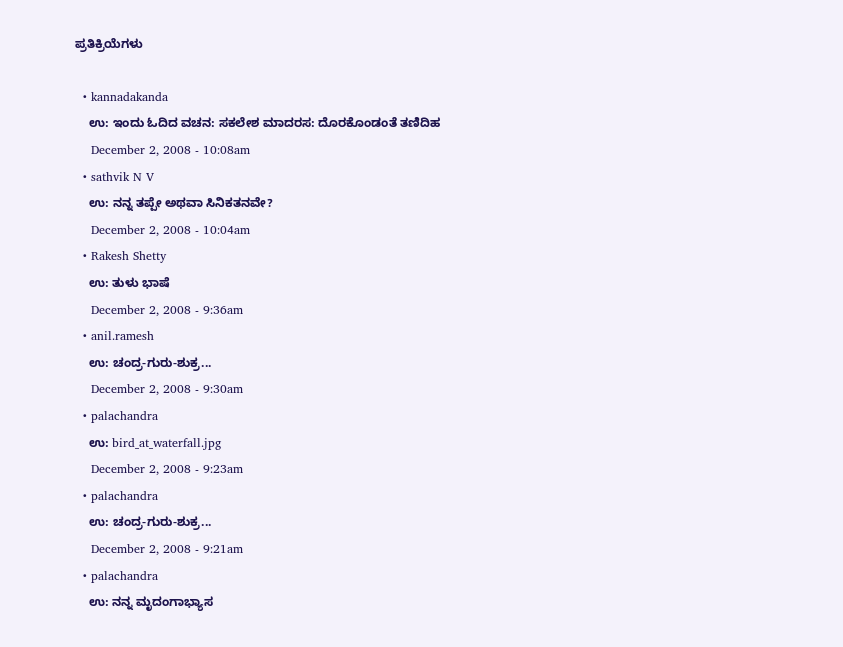ಪ್ರತಿಕ್ರಿಯೆಗಳು

  • kannadakanda
    ಉ: ಇಂದು ಓದಿದ ವಚನ: ಸಕಲೇಶ ಮಾದರಸ: ದೊರಕೊಂಡಂತೆ ತಣಿದಿಹ
    December 2, 2008 - 10:08am
  • sathvik N V
    ಉ: ನನ್ನ ತಪ್ಪೇ ಅಥವಾ ಸಿನಿಕತನವೇ?
    December 2, 2008 - 10:04am
  • Rakesh Shetty
    ಉ: ತುಳು ಭಾಷೆ
    December 2, 2008 - 9:36am
  • anil.ramesh
    ಉ: ಚಂದ್ರ-ಗುರು-ಶುಕ್ರ...
    December 2, 2008 - 9:30am
  • palachandra
    ಉ: bird_at_waterfall.jpg
    December 2, 2008 - 9:23am
  • palachandra
    ಉ: ಚಂದ್ರ-ಗುರು-ಶುಕ್ರ...
    December 2, 2008 - 9:21am
  • palachandra
    ಉ: ನನ್ನ ಮೃದಂಗಾಭ್ಯಾಸ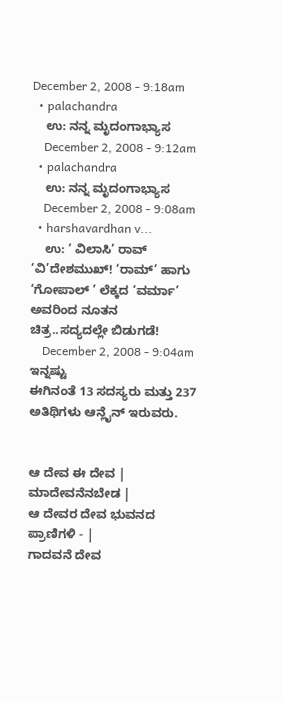December 2, 2008 - 9:18am
  • palachandra
    ಉ: ನನ್ನ ಮೃದಂಗಾಭ್ಯಾಸ
    December 2, 2008 - 9:12am
  • palachandra
    ಉ: ನನ್ನ ಮೃದಂಗಾಭ್ಯಾಸ
    December 2, 2008 - 9:08am
  • harshavardhan v...
    ಉ: ‘ ವಿಲಾಸಿ’ ರಾವ್ ‘ವಿ’ದೇಶಮುಖ್! ‘ರಾಮ್’ ಹಾಗು ‘ಗೋಪಾಲ್ ’ ಲೆಕ್ಕದ ‘ವರ್ಮಾ’ ಅವರಿಂದ ನೂತನ ಚಿತ್ರ..ಸದ್ಯದಲ್ಲೇ ಬಿಡುಗಡೆ!
    December 2, 2008 - 9:04am
ಇನ್ನಷ್ಟು
ಈಗಿನಂತೆ 13 ಸದಸ್ಯರು ಮತ್ತು 237 ಅತಿಥಿಗಳು ಆನ್ಲೈನ್ ಇರುವರು.


ಆ ದೇವ ಈ ದೇವ | ಮಾದೇವನೆನಬೇಡ |
ಆ ದೇವರ ದೇವ ಭುವನದ ಪ್ರಾಣಿಗಳಿ - |
ಗಾದವನೆ ದೇವ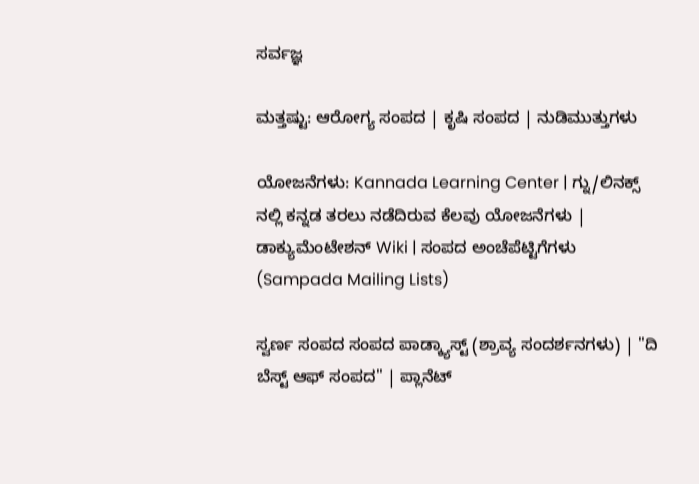ಸರ್ವಜ್ಞ

ಮತ್ತಷ್ಟು: ಆರೋಗ್ಯ ಸಂಪದ | ಕೃಷಿ ಸಂಪದ | ನುಡಿಮುತ್ತುಗಳು

ಯೋಜನೆಗಳು: Kannada Learning Center | ಗ್ನು/ಲಿನಕ್ಸ್ ನಲ್ಲಿ ಕನ್ನಡ ತರಲು ನಡೆದಿರುವ ಕೆಲವು ಯೋಜನೆಗಳು | ಡಾಕ್ಯುಮೆಂಟೇಶನ್ Wiki | ಸಂಪದ ಅಂಚೆಪೆಟ್ಟಿಗೆಗಳು (Sampada Mailing Lists)

ಸ್ವರ್ಣ ಸಂಪದ ಸಂಪದ ಪಾಡ್ಕ್ಯಾಸ್ಟ್ (ಶ್ರಾವ್ಯ ಸಂದರ್ಶನಗಳು) | "ದಿ ಬೆಸ್ಟ್ ಆಫ್ ಸಂಪದ" | ಪ್ಲಾನೆಟ್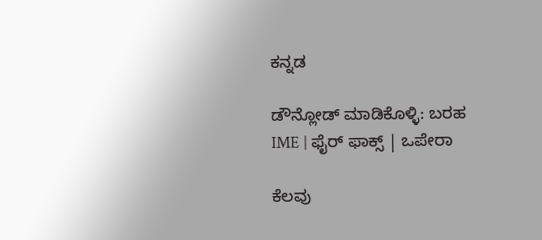ಕನ್ನಡ

ಡೌನ್ಲೋಡ್ ಮಾಡಿಕೊಳ್ಳಿ: ಬರಹ IME | ಫೈರ್ ಫಾಕ್ಸ್ | ಒಪೇರಾ

ಕೆಲವು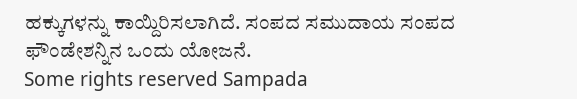ಹಕ್ಕುಗಳನ್ನು ಕಾಯ್ದಿರಿಸಲಾಗಿದೆ. ಸಂಪದ ಸಮುದಾಯ ಸಂಪದ ಫೌಂಡೇಶನ್ನಿನ ಒಂದು ಯೋಜನೆ.
Some rights reserved Sampada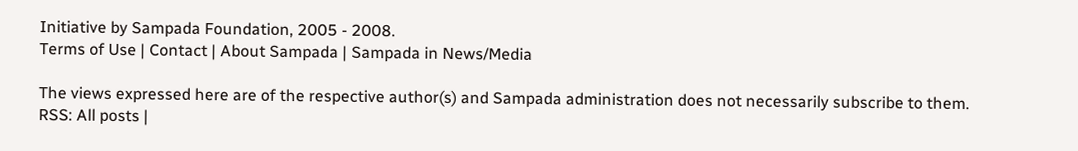Initiative by Sampada Foundation, 2005 - 2008.
Terms of Use | Contact | About Sampada | Sampada in News/Media

The views expressed here are of the respective author(s) and Sampada administration does not necessarily subscribe to them.
RSS: All posts |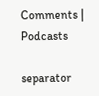Comments | Podcasts

separator